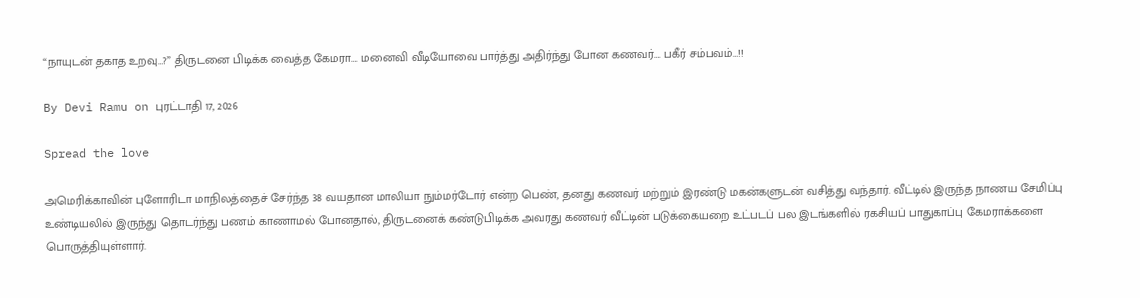“நாயுடன் தகாத உறவு…?” திருடனை பிடிக்க வைத்த கேமரா…. மனைவி வீடியோவை பார்த்து அதிர்ந்து போன கணவர்…. பகீர் சம்பவம்…!!

By Devi Ramu on புரட்டாதி 17, 2026

Spread the love

அமெரிக்காவின் புளோரிடா மாநிலத்தைச் சேர்ந்த 38 வயதான மாலியா நும்மர்டோர் என்ற பெண், தனது கணவர் மற்றும் இரண்டு மகன்களுடன் வசித்து வந்தார். வீட்டில் இருந்த நாணய சேமிப்பு உண்டியலில் இருந்து தொடர்ந்து பணம் காணாமல் போனதால், திருடனைக் கண்டுபிடிக்க அவரது கணவர் வீட்டின் படுக்கையறை உட்படப் பல இடங்களில் ரகசியப் பாதுகாப்பு கேமராக்களை பொருத்தியுள்ளார்.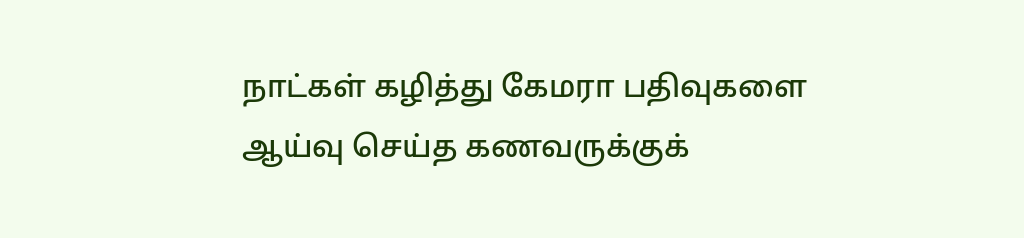நாட்கள் கழித்து கேமரா பதிவுகளை ஆய்வு செய்த கணவருக்குக்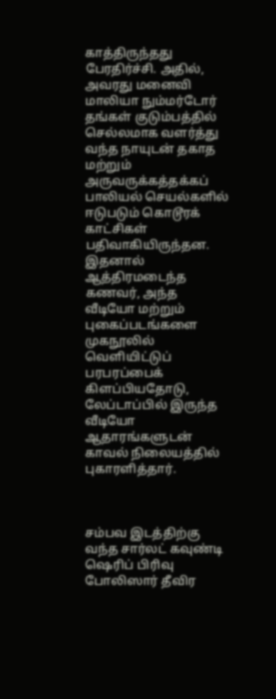காத்திருந்தது பேரதிர்ச்சி. அதில், அவரது மனைவி மாலியா நும்மர்டோர் தங்கள் குடும்பத்தில் செல்லமாக வளர்த்து வந்த நாயுடன் தகாத மற்றும் அருவருக்கத்தக்கப் பாலியல் செயல்களில் ஈடுபடும் கொடூரக் காட்சிகள் பதிவாகியிருந்தன. இதனால் ஆத்திரமடைந்த கணவர், அந்த வீடியோ மற்றும் புகைப்படங்களை முகநூலில் வெளியிட்டுப் பரபரப்பைக் கிளப்பியதோடு, லேப்டாப்பில் இருந்த வீடியோ ஆதாரங்களுடன் காவல் நிலையத்தில் புகாரளித்தார்.



சம்பவ இடத்திற்கு வந்த சார்லட் கவுண்டி ஷெரிப் பிரிவு போலிஸார் தீவிர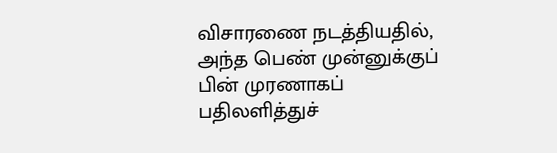விசாரணை நடத்தியதில், அந்த பெண் முன்னுக்குப் பின் முரணாகப் பதிலளித்துச்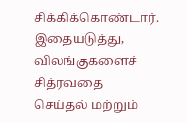சிக்கிக்கொண்டார். இதையடுத்து, விலங்குகளைச் சித்ரவதை செய்தல் மற்றும்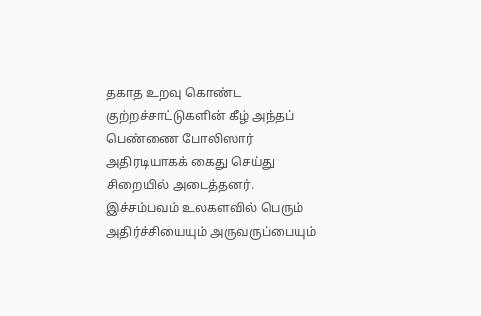தகாத உறவு கொண்ட குற்றச்சாட்டுகளின் கீழ் அந்தப் பெண்ணை போலிஸார் அதிரடியாகக் கைது செய்து சிறையில் அடைத்தனர். இச்சம்பவம் உலகளவில் பெரும் அதிர்ச்சியையும் அருவருப்பையும்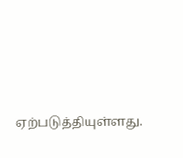ஏற்படுத்தியுள்ளது.